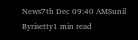News7th Dec 09:40 AMSunil Byrisetty1 min read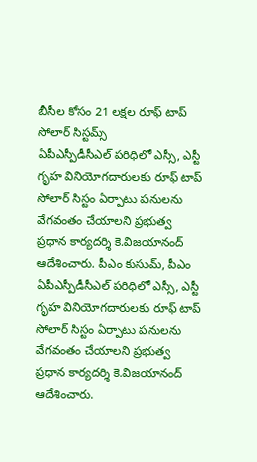బీసీల కోసం 21 లక్షల రూఫ్ టాప్ సోలార్ సిస్టమ్స్
ఏపీఎస్పీడీసీఎల్ పరిధిలో ఎస్సీ, ఎస్టీ గృహ వినియోగదారులకు రూఫ్ టాప్ సోలార్ సిస్టం ఏర్పాటు పనులను వేగవంతం చేయాలని ప్రభుత్వ ప్రధాన కార్యదర్శి కె.విజయానంద్ ఆదేశించారు. పీఎం కుసుమ్, పీఎం
ఏపీఎస్పీడీసీఎల్ పరిధిలో ఎస్సీ, ఎస్టీ గృహ వినియోగదారులకు రూఫ్ టాప్ సోలార్ సిస్టం ఏర్పాటు పనులను వేగవంతం చేయాలని ప్రభుత్వ ప్రధాన కార్యదర్శి కె.విజయానంద్ ఆదేశించారు.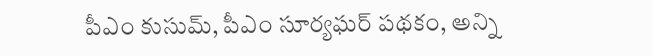పీఎం కుసుమ్, పీఎం సూర్యఘర్ పథకం, అన్ని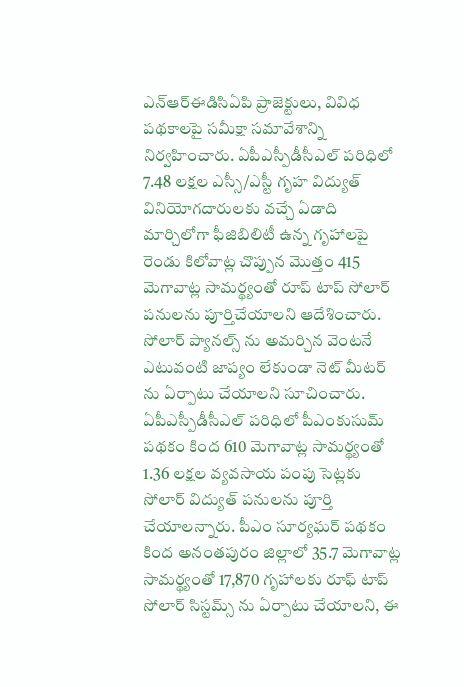ఎన్ఆర్ఈడిసిఏపి ప్రాజెక్టులు, వివిధ పథకాలపై సమీక్షా సమావేశాన్ని నిర్వహించారు. ఏపీఎస్పీడీసీఎల్ పరిధిలో 7.48 లక్షల ఎస్సీ/ఎస్టీ గృహ విద్యుత్ వినియోగదారులకు వచ్చే ఏడాది మార్చిలోగా ఫీజిబిలిటీ ఉన్న గృహాలపై రెండు కిలోవాట్ల చొప్పున మొత్తం 415 మెగావాట్ల సామర్థ్యంతో రూప్ టాప్ సోలార్ పనులను పూర్తిచేయాలని ఆదేశించారు. సోలార్ ప్యానల్స్ ను అమర్చిన వెంటనే ఎటువంటి జాప్యం లేకుండా నెట్ మీటర్ ను ఏర్పాటు చేయాలని సూచించారు. ఏపీఎస్పీడీసీఎల్ పరిధిలో పీఎంకుసుమ్ పథకం కింద 610 మెగావాట్ల సామర్థ్యంతో 1.36 లక్షల వ్యవసాయ పంపు సెట్లకు సోలార్ విద్యుత్ పనులను పూర్తి చేయాలన్నారు. పీఎం సూర్యఘర్ పథకం కింద అనంతపురం జిల్లాలో 35.7 మెగావాట్ల సామర్థ్యంతో 17,870 గృహాలకు రూఫ్ టాప్ సోలార్ సిస్టమ్స్ ను ఏర్పాటు చేయాలని, ఈ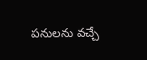పనులను వచ్చే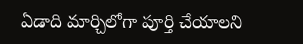ఏడాది మార్చిలోగా పూర్తి చేయాలని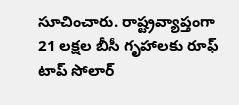సూచించారు. రాష్ట్రవ్యాప్తంగా 21 లక్షల బీసీ గృహాలకు రూఫ్ టాప్ సోలార్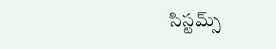సిస్టమ్స్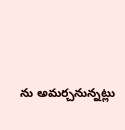ను అమర్చనున్నట్లు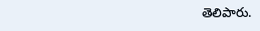తెలిపారు.